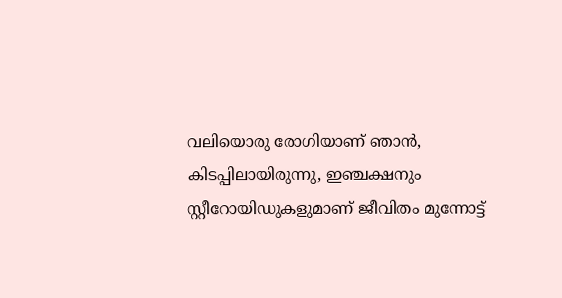വലിയൊരു രോഗിയാണ് ഞാൻ, കിടപ്പിലായിരുന്നു, ഇഞ്ചക്ഷനും സ്റ്റീറോയിഡുകളുമാണ് ജീവിതം മുന്നോട്ട്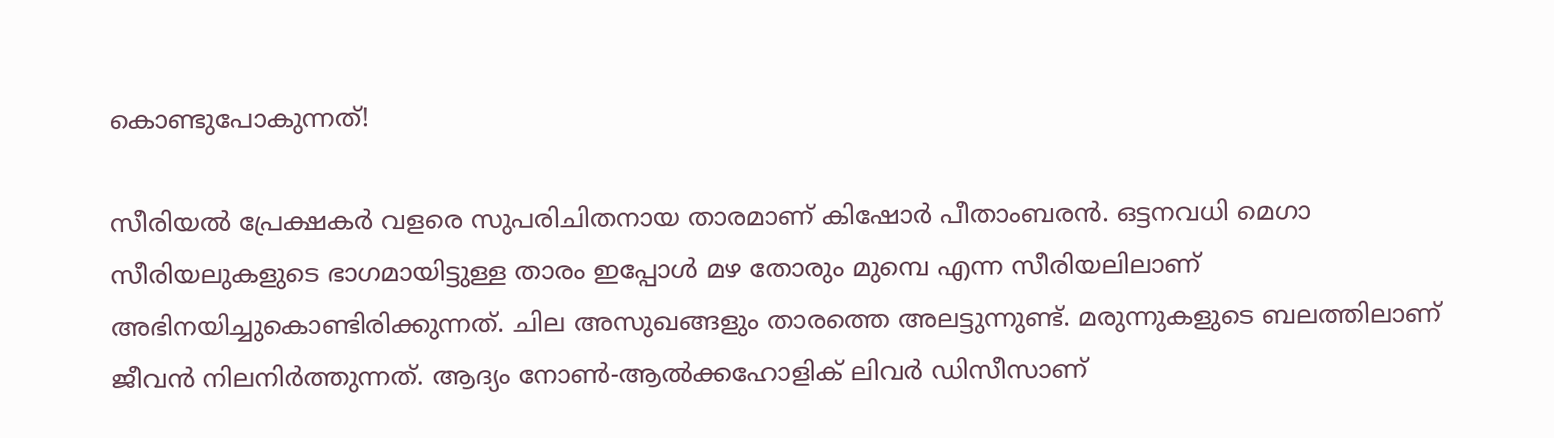കൊണ്ടുപോകുന്നത്!

സീരിയൽ പ്രേക്ഷകർ വളരെ സുപരിചിതനായ താരമാണ് കിഷോർ പീതാംബരൻ. ഒട്ടനവധി മെഗാ സീരിയലുകളുടെ ഭാഗമായിട്ടുള്ള താരം ഇപ്പോൾ മഴ തോരും മുമ്പെ എന്ന സീരിയലിലാണ് അഭിനയിച്ചുകൊണ്ടിരിക്കുന്നത്. ചില അസുഖങ്ങളും താരത്തെ അലട്ടുന്നുണ്ട്. മരുന്നുകളുടെ ബലത്തിലാണ് ജീവൻ നിലനിർത്തുന്നത്. ആദ്യം നോൺ-ആൽക്കഹോളിക് ലിവർ ഡിസീസാണ്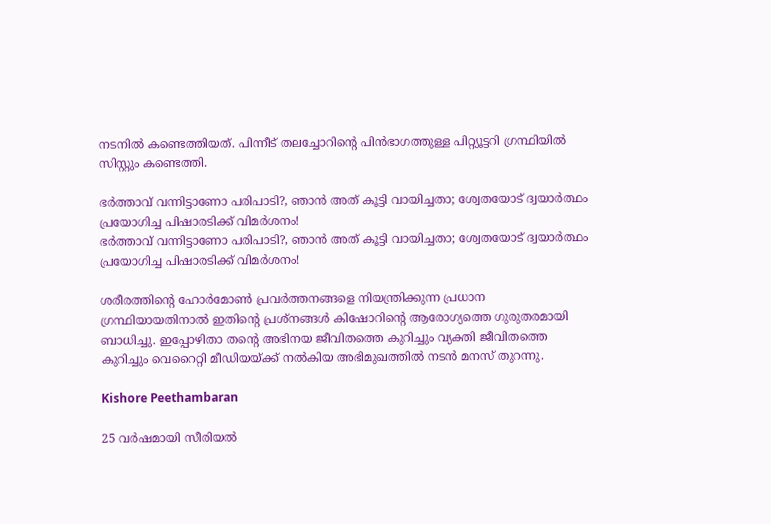നടനിൽ കണ്ടെത്തിയത്. പിന്നീട് തലച്ചോറിന്റെ പിൻഭാഗത്തുള്ള പിറ്റ്യൂട്ടറി ഗ്രന്ഥിയിൽ സിസ്റ്റും കണ്ടെത്തി.

ഭർത്താവ് വന്നിട്ടാണോ പരിപാടി?, ഞാൻ അത് കൂട്ടി വായിച്ചതാ; ശ്വേതയോട് ദ്വയാർത്ഥം പ്രയോഗിച്ച പിഷാരടിക്ക് വിമർശനം!
ഭർത്താവ് വന്നിട്ടാണോ പരിപാടി?, ഞാൻ അത് കൂട്ടി വായിച്ചതാ; ശ്വേതയോട് ദ്വയാർത്ഥം പ്രയോഗിച്ച പിഷാരടിക്ക് വിമർശനം!

ശരീരത്തിന്റെ ഹോർമോൺ പ്രവർത്തനങ്ങളെ നിയന്ത്രിക്കുന്ന പ്രധാന ഗ്രന്ഥിയായതിനാൽ ഇതിന്റെ പ്രശ്നങ്ങൾ കിഷോറിന്റെ ആരോഗ്യത്തെ ഗുരുതരമായി ബാധിച്ചു. ഇപ്പോഴിതാ തന്റെ അഭിനയ ജീവിതത്തെ കുറിച്ചും വ്യക്തി ജീവിതത്തെ കുറിച്ചും വെറൈറ്റി മീഡിയയ്ക്ക് നൽകിയ അഭിമുഖത്തിൽ നടൻ മനസ് തുറന്നു.

Kishore Peethambaran

25 വർഷമായി സീരിയൽ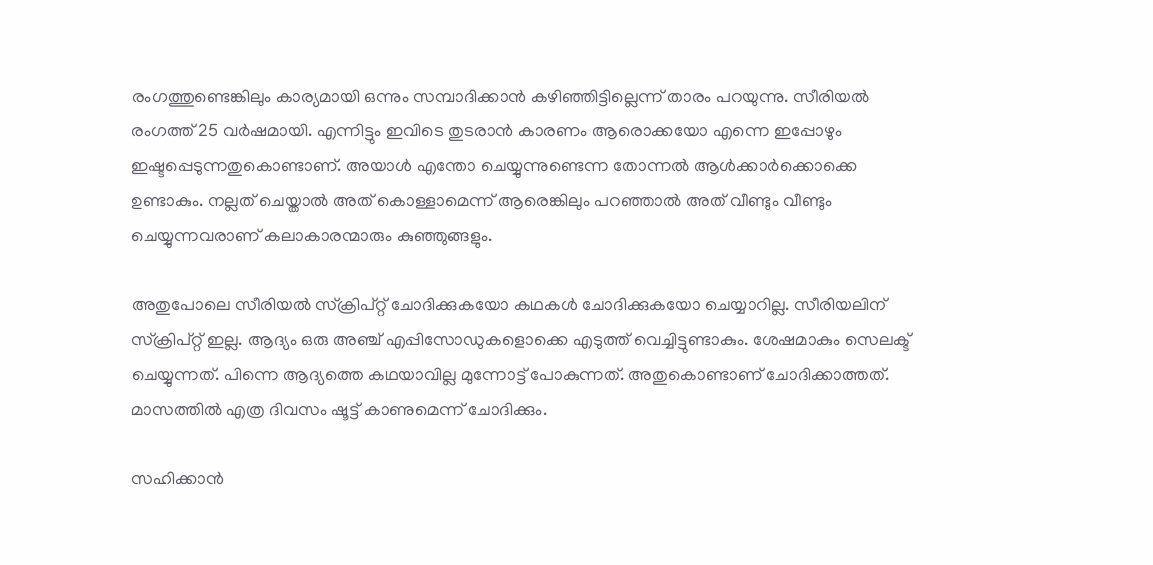രംഗത്തുണ്ടെങ്കിലും കാര്യമായി ഒന്നും സമ്പാദിക്കാൻ കഴിഞ്ഞിട്ടില്ലെന്ന് താരം പറയുന്നു. സീരിയൽ രംഗത്ത് 25 വർഷമായി. എന്നിട്ടും ഇവിടെ തുടരാൻ കാരണം ആരൊക്കയോ എന്നെ ഇപ്പോഴും ഇഷ്ടപ്പെടുന്നതുകൊണ്ടാണ്. അയാൾ എന്തോ ചെയ്യുന്നുണ്ടെന്ന തോന്നൽ ആൾക്കാർക്കൊക്കെ ഉണ്ടാകും. നല്ലത് ചെയ്താൽ അത് കൊള്ളാമെന്ന് ആരെങ്കിലും പറഞ്ഞാൽ അത് വീണ്ടും വീണ്ടും ചെയ്യുന്നവരാണ് കലാകാരന്മാരും കു‍ഞ്ഞുങ്ങളും.

അതുപോലെ സീരിയൽ സ്ക്രിപ്റ്റ് ചോദിക്കുകയോ കഥകൾ ചോദിക്കുകയോ ചെയ്യാറില്ല. സീരിയലിന് സ്ക്രിപ്റ്റ് ഇല്ല. ആദ്യം ഒരു അഞ്ച് എപ്പിസോഡുകളൊക്കെ എടുത്ത് വെച്ചിട്ടുണ്ടാകും. ശേഷമാകും സെലക്ട് ചെയ്യുന്നത്. പിന്നെ ആദ്യത്തെ കഥയാവില്ല മുന്നോട്ട് പോകുന്നത്. അതുകൊണ്ടാണ് ചോദിക്കാത്തത്. മാസത്തിൽ എത്ര ദിവസം ഷൂട്ട് കാണുമെന്ന് ചോദിക്കും.

സഹിക്കാന്‍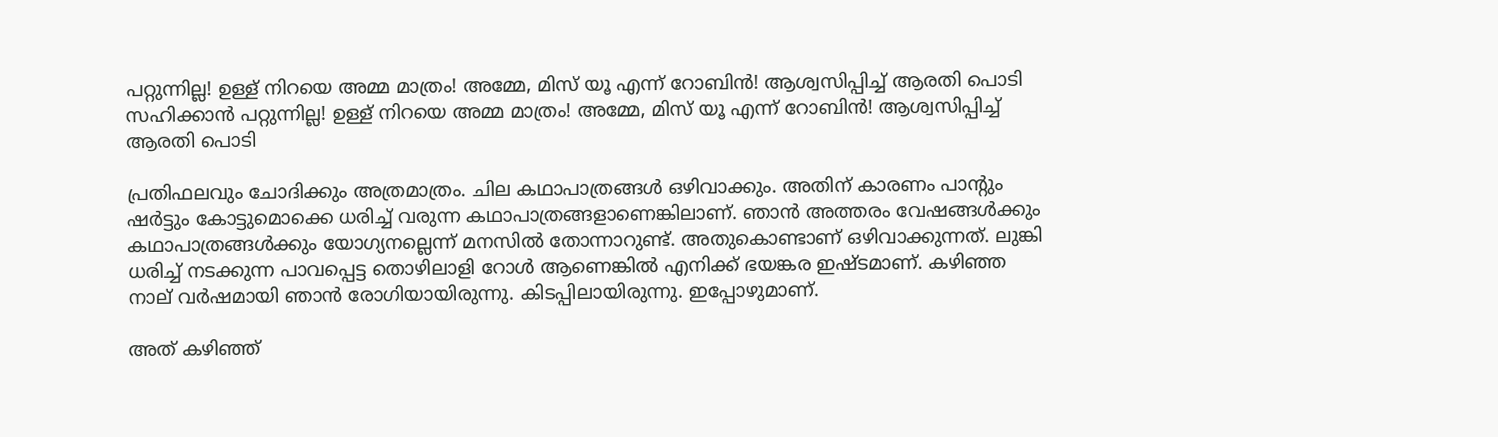പറ്റുന്നില്ല! ഉള്ള് നിറയെ അമ്മ മാത്രം! അമ്മേ, മിസ് യൂ എന്ന് റോബിന്‍! ആശ്വസിപ്പിച്ച് ആരതി പൊടി
സഹിക്കാന്‍ പറ്റുന്നില്ല! ഉള്ള് നിറയെ അമ്മ മാത്രം! അമ്മേ, മിസ് യൂ എന്ന് റോബിന്‍! ആശ്വസിപ്പിച്ച് ആരതി പൊടി

പ്രതിഫലവും ചോദിക്കും അത്രമാത്രം. ചില കഥാപാത്രങ്ങൾ ഒഴിവാക്കും. അതിന് കാരണം പാന്റും ഷർട്ടും കോട്ടുമൊക്കെ ധരിച്ച് വരുന്ന കഥാപാത്രങ്ങളാണെങ്കിലാണ്. ഞാൻ അത്തരം വേഷങ്ങൾക്കും കഥാപാത്രങ്ങൾക്കും യോഗ്യനല്ലെന്ന് മനസിൽ തോന്നാറുണ്ട്. അതുകൊണ്ടാണ് ഒഴിവാക്കുന്നത്. ലുങ്കി ധരിച്ച് നടക്കുന്ന പാവപ്പെട്ട തൊഴിലാളി റോൾ ആണെങ്കിൽ എനിക്ക് ഭയങ്കര ഇഷ്ടമാണ്. കഴിഞ്ഞ നാല് വർഷമായി ഞാൻ രോഗിയായിരുന്നു. കിടപ്പിലായിരുന്നു. ഇപ്പോഴുമാണ്.

അത് കഴിഞ്ഞ്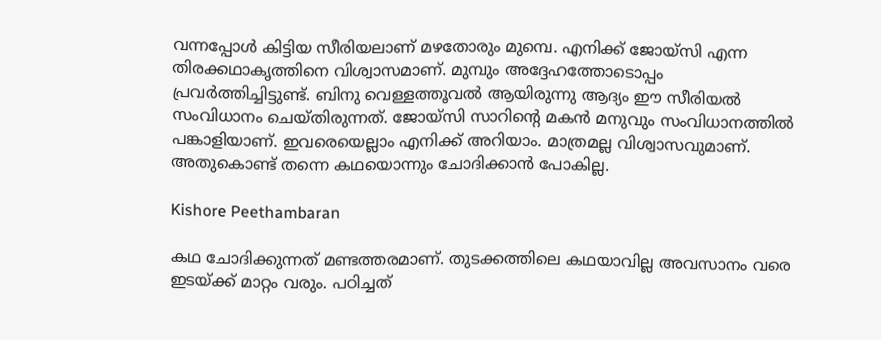വന്നപ്പോൾ കിട്ടിയ സീരിയലാണ് മഴതോരും മുമ്പെ. എനിക്ക് ജോയ്സി എന്ന തിരക്കഥാകൃത്തിനെ വിശ്വാസമാണ്. മുമ്പും അദ്ദേഹത്തോടൊപ്പം പ്രവർത്തിച്ചിട്ടുണ്ട്. ബിനു വെള്ളത്തൂവൽ ആയിരുന്നു ആദ്യം ഈ സീരിയൽ സംവിധാനം ചെയ്തിരുന്നത്. ജോയ്സി സാറിന്റെ മകൻ മനുവും സംവിധാനത്തിൽ പങ്കാളിയാണ്. ഇവരെയെല്ലാം എനിക്ക് അറിയാം. മാത്രമല്ല വിശ്വാസവുമാണ്. അതുകൊണ്ട് തന്നെ കഥയൊന്നും ചോദിക്കാൻ പോകില്ല.

Kishore Peethambaran

കഥ ചോദിക്കുന്നത് മണ്ടത്തരമാണ്. തുടക്കത്തിലെ കഥയാവില്ല അവസാനം വരെ ഇടയ്ക്ക് മാറ്റം വരും. പഠിച്ചത്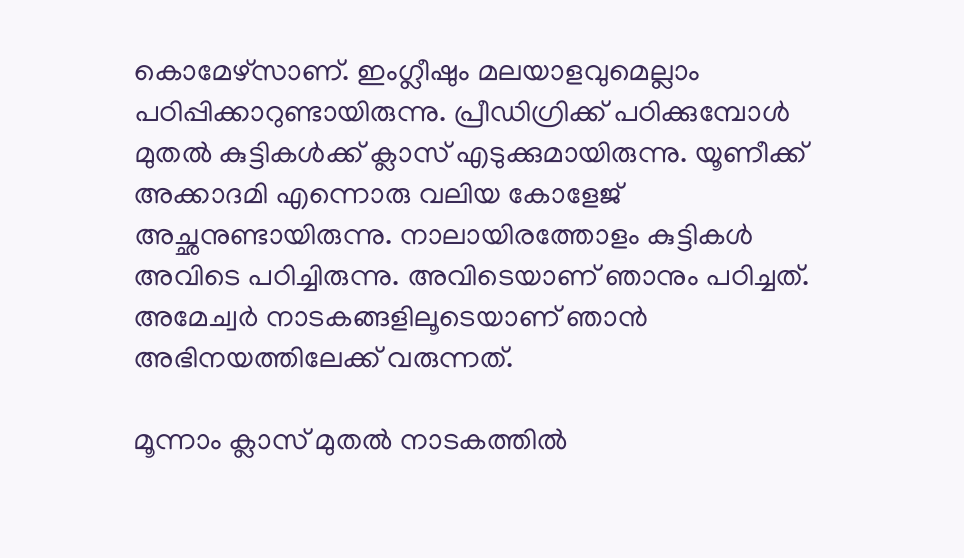കൊമേഴ്സാണ്. ഇംഗ്ലീഷും മലയാളവുമെല്ലാം പഠിപ്പിക്കാറുണ്ടായിരുന്നു. പ്രീഡിഗ്രിക്ക് പഠിക്കുമ്പോൾ മുതൽ കുട്ടികൾക്ക് ക്ലാസ് എടുക്കുമായിരുന്നു. യൂണീക്ക് അക്കാദമി എന്നൊരു വലിയ കോളേജ് അച്ഛനുണ്ടായിരുന്നു. നാലായിരത്തോളം കുട്ടികൾ അവിടെ പഠിച്ചിരുന്നു. അവിടെയാണ് ‍ഞാനും പഠിച്ചത്. അമേച്വർ നാടകങ്ങളിലൂടെയാണ് ‍ഞാൻ അഭിനയത്തിലേക്ക് വരുന്നത്.

മൂന്നാം ക്ലാസ് മുതൽ നാടകത്തിൽ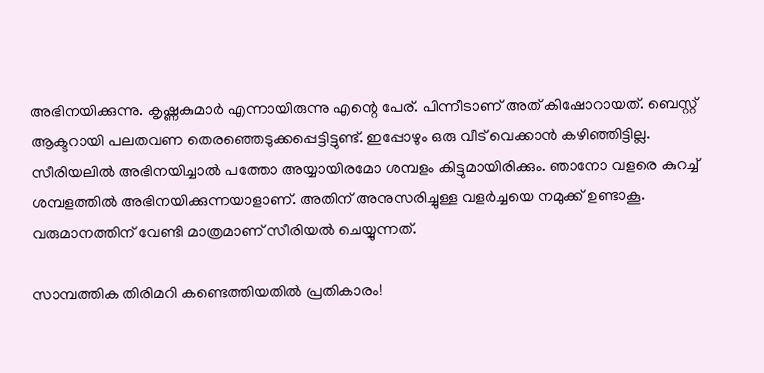അഭിനയിക്കുന്നു. കൃഷ്ണകുമാർ എന്നായിരുന്നു എന്റെ പേര്. പിന്നീടാണ് അത് കിഷോറായത്. ബെസ്റ്റ് ആക്ടറായി പലതവണ തെരഞ്ഞെടുക്കപ്പെട്ടിട്ടുണ്ട്. ഇപ്പോഴും ഒരു വീട് വെക്കാൻ കഴിഞ്ഞിട്ടില്ല. സീരിയലിൽ അഭിനയിച്ചാൽ പത്തോ അയ്യായിരമോ ശമ്പളം കിട്ടുമായിരിക്കും. ഞാനോ വളരെ കുറച്ച് ശമ്പളത്തിൽ അഭിനയിക്കുന്നയാളാണ്. അതിന് അനുസരിച്ചുള്ള വളർച്ചയെ നമുക്ക് ഉണ്ടാകൂ. വരുമാനത്തിന് വേണ്ടി മാത്രമാണ് സീരിയൽ ചെയ്യുന്നത്.

സാമ്പത്തിക തിരിമറി കണ്ടെത്തിയതിൽ പ്രതികാരം!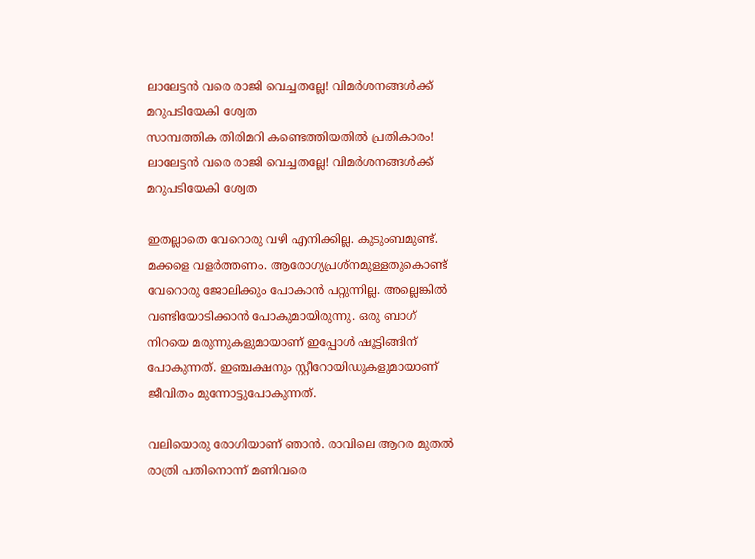ലാലേട്ടൻ വരെ രാജി വെച്ചതല്ലേ! വിമർശനങ്ങൾക്ക് മറുപടിയേകി ശ്വേത
സാമ്പത്തിക തിരിമറി കണ്ടെത്തിയതിൽ പ്രതികാരം! ലാലേട്ടൻ വരെ രാജി വെച്ചതല്ലേ! വിമർശനങ്ങൾക്ക് മറുപടിയേകി ശ്വേത

ഇതല്ലാതെ വേറൊരു വഴി എനിക്കില്ല. കുടുംബമുണ്ട്. മക്കളെ വളർത്തണം. ആരോഗ്യപ്രശ്നമുള്ളതുകൊണ്ട് വേറൊരു ജോലിക്കും പോകാൻ പറ്റുന്നില്ല. അല്ലെങ്കിൽ വണ്ടിയോടിക്കാൻ പോകുമായിരുന്നു. ഒരു ബാഗ് നിറയെ മരുന്നുകളുമായാണ് ഇപ്പോൾ ഷൂട്ടിങ്ങിന് പോകുന്നത്. ഇഞ്ചക്ഷനും സ്റ്റീറോയിഡുകളുമായാണ് ജീവിതം മുന്നോട്ടുപോകുന്നത്.

വലിയൊരു രോഗിയാണ് ഞാൻ. രാവിലെ ആറര മുതൽ രാത്രി പതിനൊന്ന് മണിവരെ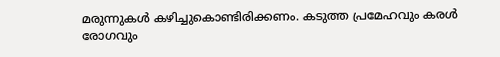മരുന്നുകൾ കഴിച്ചുകൊണ്ടിരിക്കണം. കടുത്ത പ്രമേഹവും കരൾ രോഗവും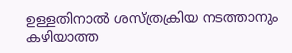ഉള്ളതിനാൽ ശസ്ത്രക്രിയ നടത്താനും കഴിയാത്ത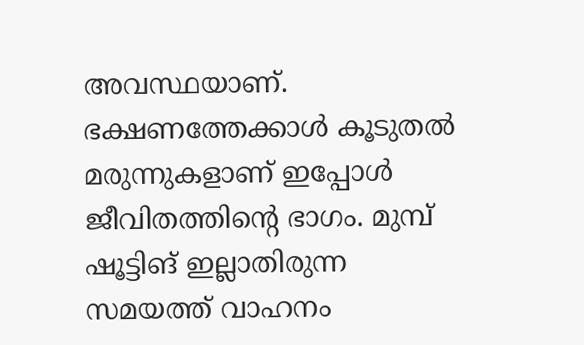അവസ്ഥയാണ്. ഭക്ഷണത്തേക്കാൾ കൂടുതൽ മരുന്നുകളാണ് ഇപ്പോൾ ജീവിതത്തിന്റെ ഭാഗം. മുമ്പ് ഷൂട്ടിങ് ഇല്ലാതിരുന്ന സമയത്ത് വാഹനം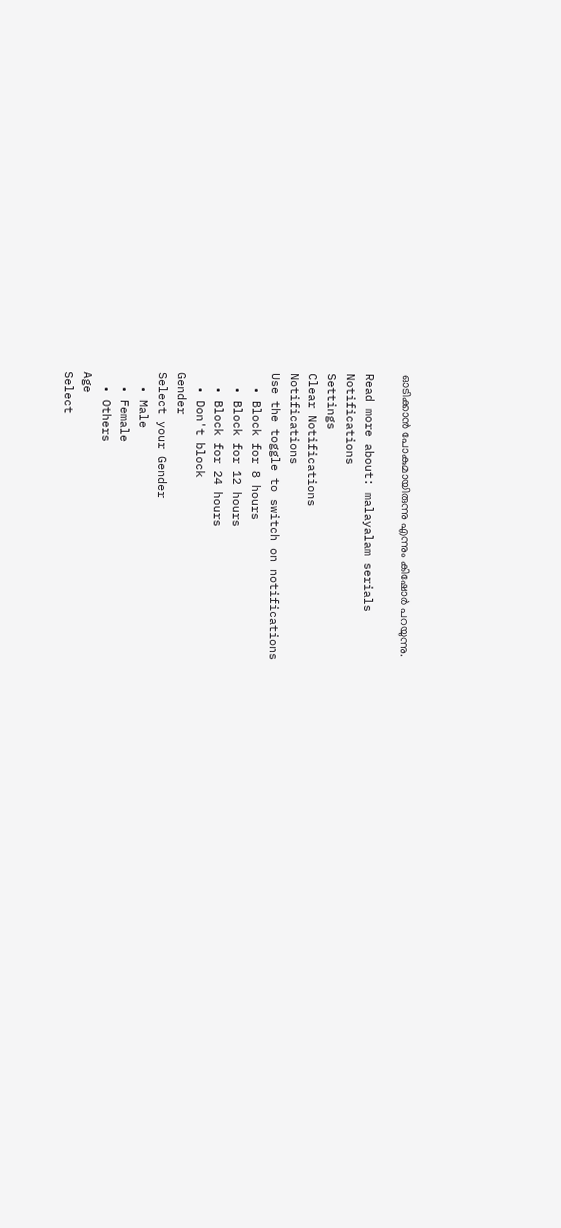ഓടിക്കാൻ പോകുമായിരുന്നു എന്നും കിഷോർ പറയുന്നു.

Read more about: malayalam serials
Notifications
Settings
Clear Notifications
Notifications
Use the toggle to switch on notifications
  • Block for 8 hours
  • Block for 12 hours
  • Block for 24 hours
  • Don't block
Gender
Select your Gender
  • Male
  • Female
  • Others
Age
Select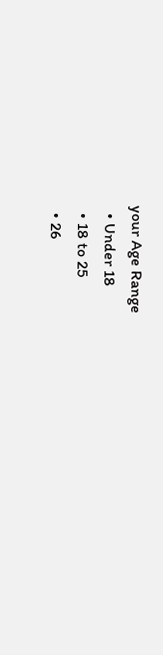your Age Range
  • Under 18
  • 18 to 25
  • 26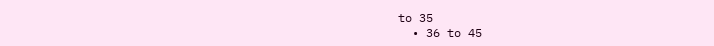to 35
  • 36 to 45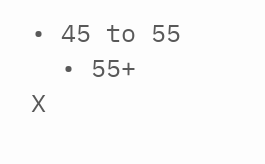• 45 to 55
  • 55+
X